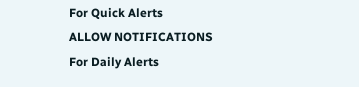For Quick Alerts
ALLOW NOTIFICATIONS
For Daily Alerts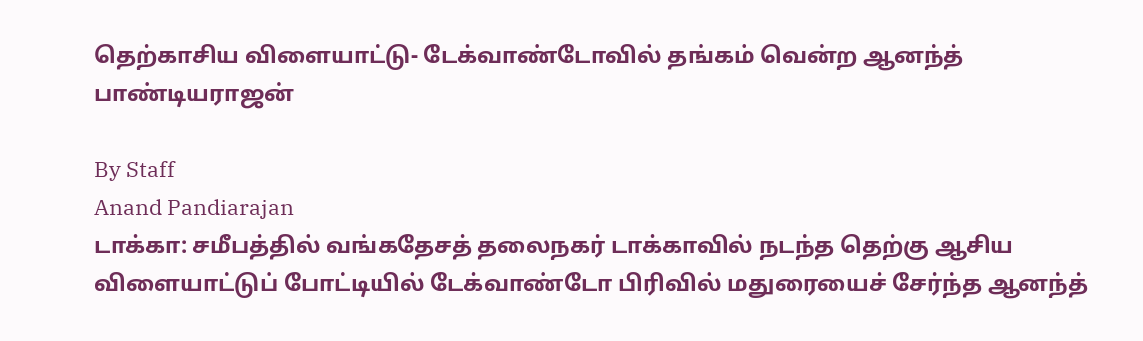தெற்காசிய விளையாட்டு- டேக்வாண்டோவில் தங்கம் வென்ற ஆனந்த் பாண்டியராஜன்

By Staff
Anand Pandiarajan
டாக்கா: சமீபத்தில் வங்கதேசத் தலைநகர் டாக்காவில் நடந்த தெற்கு ஆசிய விளையாட்டுப் போட்டியில் டேக்வாண்டோ பிரிவில் மதுரையைச் சேர்ந்த ஆனந்த்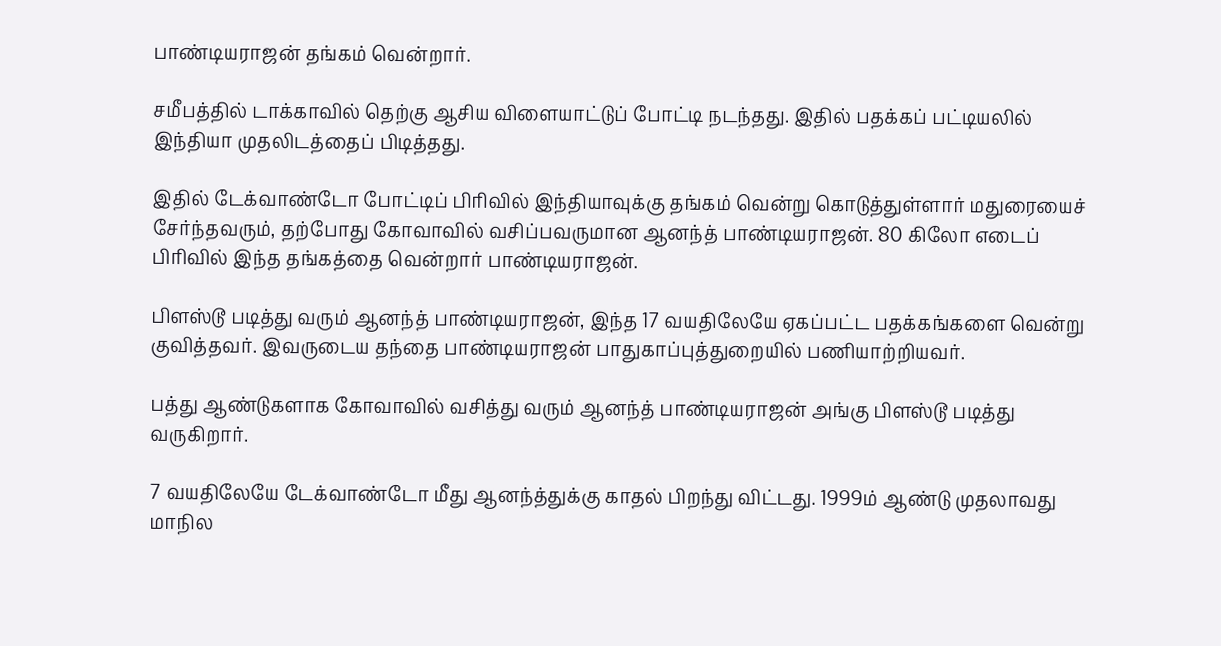பாண்டியராஜன் தங்கம் வென்றார்.

சமீபத்தில் டாக்காவில் தெற்கு ஆசிய விளையாட்டுப் போட்டி நடந்தது. இதில் பதக்கப் பட்டியலில் இந்தியா முதலிடத்தைப் பிடித்தது.

இதில் டேக்வாண்டோ போட்டிப் பிரிவில் இந்தியாவுக்கு தங்கம் வென்று கொடுத்துள்ளார் மதுரையைச் சேர்ந்தவரும், தற்போது கோவாவில் வசிப்பவருமான ஆனந்த் பாண்டியராஜன். 80 கிலோ எடைப் பிரிவில் இந்த தங்கத்தை வென்றார் பாண்டியராஜன்.

பிளஸ்டூ படித்து வரும் ஆனந்த் பாண்டியராஜன், இந்த 17 வயதிலேயே ஏகப்பட்ட பதக்கங்களை வென்று குவித்தவர். இவருடைய தந்தை பாண்டியராஜன் பாதுகாப்புத்துறையில் பணியாற்றியவர்.

பத்து ஆண்டுகளாக கோவாவில் வசித்து வரும் ஆனந்த் பாண்டியராஜன் அங்கு பிளஸ்டூ படித்து வருகிறார்.

7 வயதிலேயே டேக்வாண்டோ மீது ஆனந்த்துக்கு காதல் பிறந்து விட்டது. 1999ம் ஆண்டு முதலாவது மாநில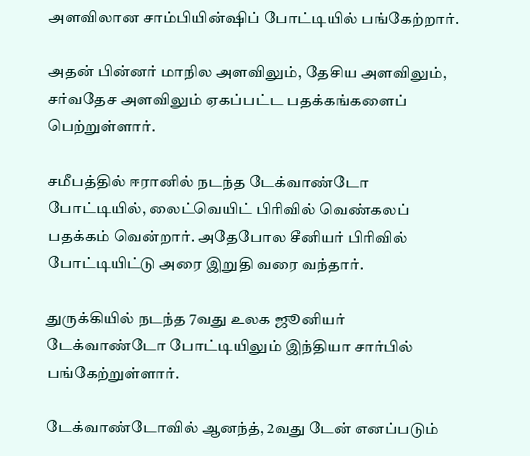அளவிலான சாம்பியின்ஷிப் போட்டியில் பங்கேற்றார்.

அதன் பின்னர் மாநில அளவிலும், தேசிய அளவிலும், சர்வதேச அளவிலும் ஏகப்பட்ட பதக்கங்களைப் பெற்றுள்ளார்.

சமீபத்தில் ஈரானில் நடந்த டேக்வாண்டோ போட்டியில், லைட்வெயிட் பிரிவில் வெண்கலப் பதக்கம் வென்றார். அதேபோல சீனியர் பிரிவில் போட்டியிட்டு அரை இறுதி வரை வந்தார்.

துருக்கியில் நடந்த 7வது உலக ஜூனியர் டேக்வாண்டோ போட்டியிலும் இந்தியா சார்பில் பங்கேற்றுள்ளார்.

டேக்வாண்டோவில் ஆனந்த், 2வது டேன் எனப்படும்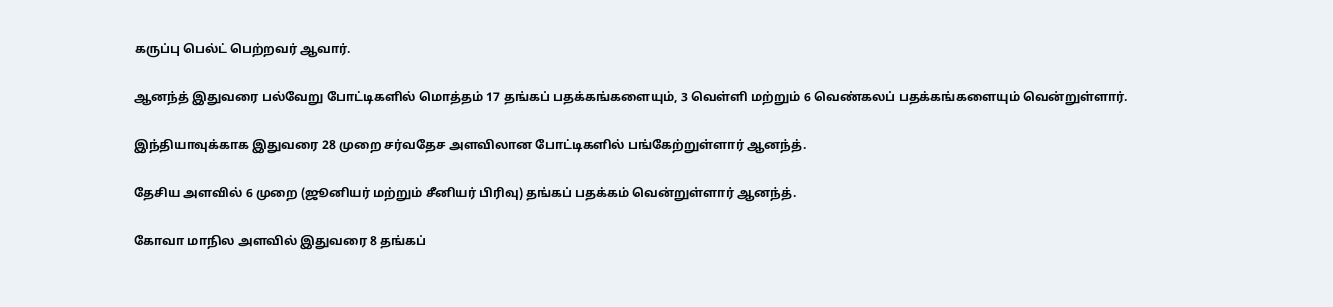கருப்பு பெல்ட் பெற்றவர் ஆவார்.

ஆனந்த் இதுவரை பல்வேறு போட்டிகளில் மொத்தம் 17 தங்கப் பதக்கங்களையும், 3 வெள்ளி மற்றும் 6 வெண்கலப் பதக்கங்களையும் வென்றுள்ளார்.

இந்தியாவுக்காக இதுவரை 28 முறை சர்வதேச அளவிலான போட்டிகளில் பங்கேற்றுள்ளார் ஆனந்த்.

தேசிய அளவில் 6 முறை (ஜூனியர் மற்றும் சீனியர் பிரிவு) தங்கப் பதக்கம் வென்றுள்ளார் ஆனந்த்.

கோவா மாநில அளவில் இதுவரை 8 தங்கப்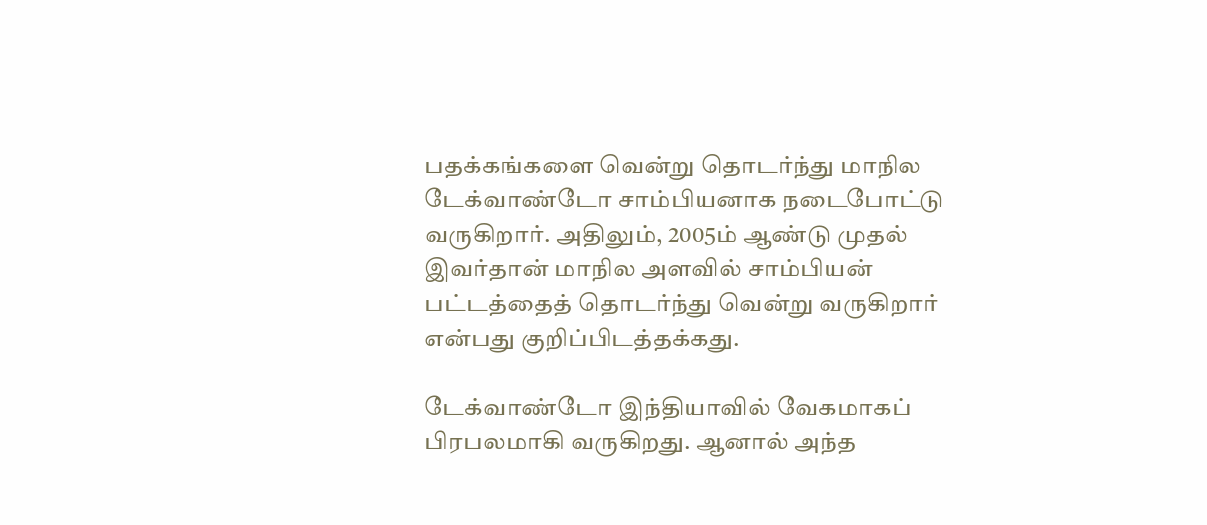பதக்கங்களை வென்று தொடர்ந்து மாநில டேக்வாண்டோ சாம்பியனாக நடைபோட்டு வருகிறார். அதிலும், 2005ம் ஆண்டு முதல் இவர்தான் மாநில அளவில் சாம்பியன் பட்டத்தைத் தொடர்ந்து வென்று வருகிறார் என்பது குறிப்பிடத்தக்கது.

டேக்வாண்டோ இந்தியாவில் வேகமாகப் பிரபலமாகி வருகிறது. ஆனால் அந்த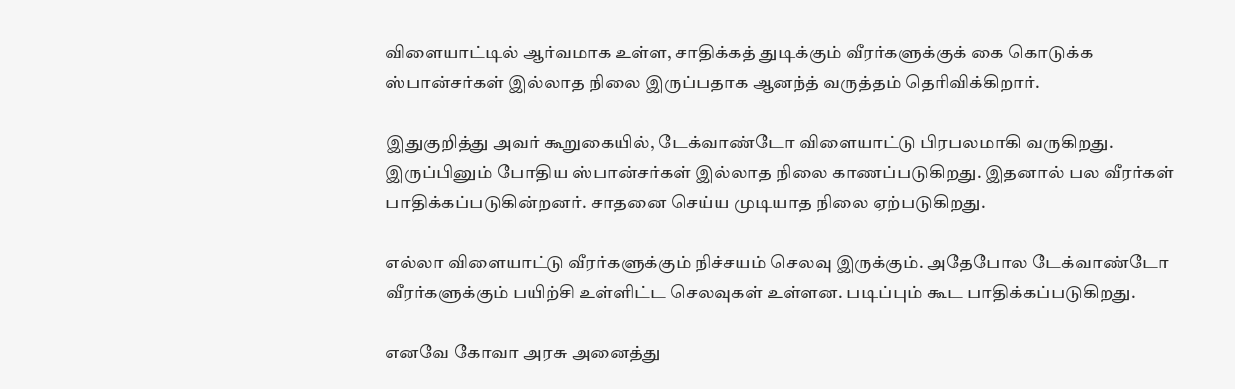விளையாட்டில் ஆர்வமாக உள்ள, சாதிக்கத் துடிக்கும் வீரர்களுக்குக் கை கொடுக்க ஸ்பான்சர்கள் இல்லாத நிலை இருப்பதாக ஆனந்த் வருத்தம் தெரிவிக்கிறார்.

இதுகுறித்து அவர் கூறுகையில், டேக்வாண்டோ விளையாட்டு பிரபலமாகி வருகிறது. இருப்பினும் போதிய ஸ்பான்சர்கள் இல்லாத நிலை காணப்படுகிறது. இதனால் பல வீரர்கள் பாதிக்கப்படுகின்றனர். சாதனை செய்ய முடியாத நிலை ஏற்படுகிறது.

எல்லா விளையாட்டு வீரர்களுக்கும் நிச்சயம் செலவு இருக்கும். அதேபோல டேக்வாண்டோ வீரர்களுக்கும் பயிற்சி உள்ளிட்ட செலவுகள் உள்ளன. படிப்பும் கூட பாதிக்கப்படுகிறது.

எனவே கோவா அரசு அனைத்து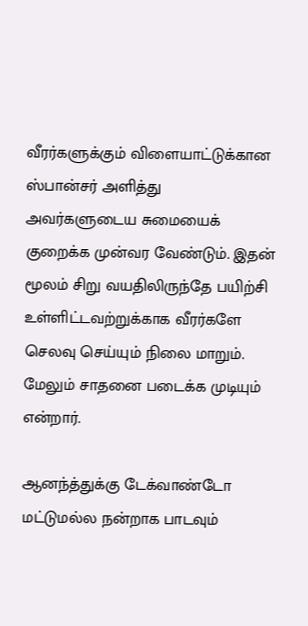வீரர்களுக்கும் விளையாட்டுக்கான ஸ்பான்சர் அளித்து அவர்களுடைய சுமையைக் குறைக்க முன்வர வேண்டும். இதன் மூலம் சிறு வயதிலிருந்தே பயிற்சி உள்ளிட்டவற்றுக்காக வீரர்களே செலவு செய்யும் நிலை மாறும். மேலும் சாதனை படைக்க முடியும் என்றார்.

ஆனந்த்துக்கு டேக்வாண்டோ மட்டுமல்ல நன்றாக பாடவும்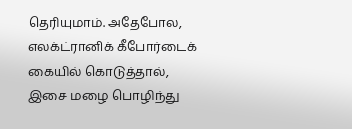தெரியுமாம். அதேபோல, எலக்ட்ரானிக் கீபோர்டைக் கையில் கொடுத்தால், இசை மழை பொழிந்து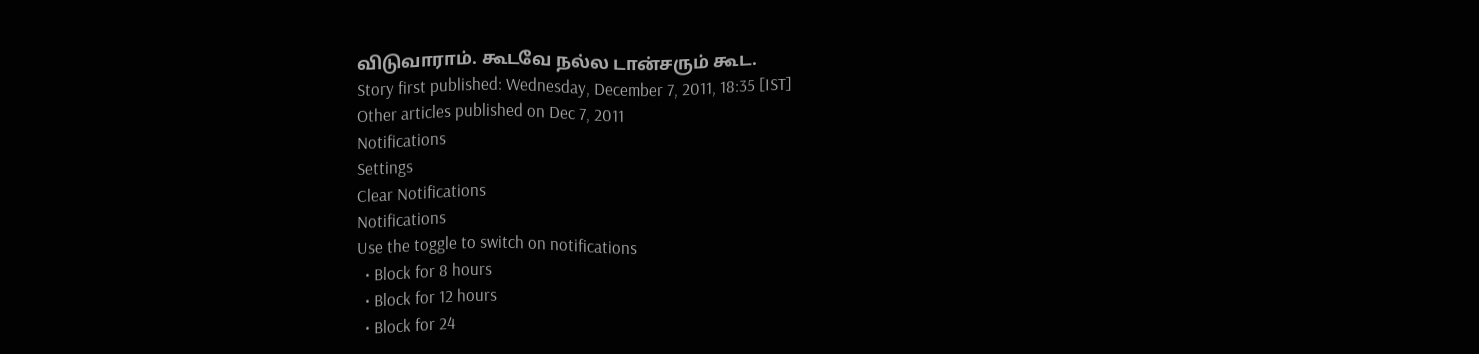விடுவாராம். கூடவே நல்ல டான்சரும் கூட.
Story first published: Wednesday, December 7, 2011, 18:35 [IST]
Other articles published on Dec 7, 2011
Notifications
Settings
Clear Notifications
Notifications
Use the toggle to switch on notifications
  • Block for 8 hours
  • Block for 12 hours
  • Block for 24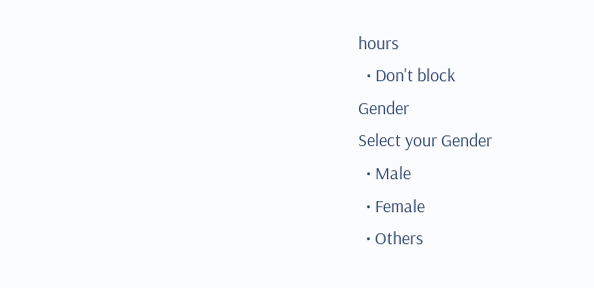hours
  • Don't block
Gender
Select your Gender
  • Male
  • Female
  • Others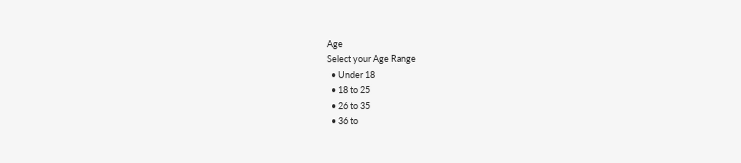Age
Select your Age Range
  • Under 18
  • 18 to 25
  • 26 to 35
  • 36 to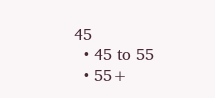45
  • 45 to 55
  • 55+